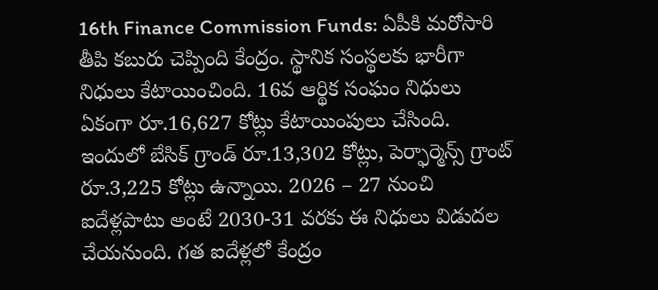16th Finance Commission Funds: ఏపీకి మరోసారి తీపి కబురు చెప్పింది కేంద్రం. స్థానిక సంస్థలకు భారీగా నిధులు కేటాయించింది. 16వ ఆర్థిక సంఘం నిధులు ఏకంగా రూ.16,627 కోట్లు కేటాయింపులు చేసింది. ఇందులో బేసిక్ గ్రాండ్ రూ.13,302 కోట్లు, పెర్ఫార్మెన్స్ గ్రాంట్ రూ.3,225 కోట్లు ఉన్నాయి. 2026 – 27 నుంచి ఐదేళ్లపాటు అంటే 2030-31 వరకు ఈ నిధులు విడుదల చేయనుంది. గత ఐదేళ్లలో కేంద్రం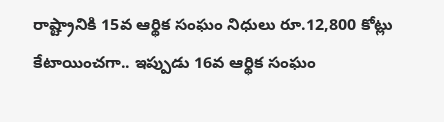రాష్ట్రానికి 15వ ఆర్థిక సంఘం నిధులు రూ.12,800 కోట్లు కేటాయించగా.. ఇప్పుడు 16వ ఆర్థిక సంఘం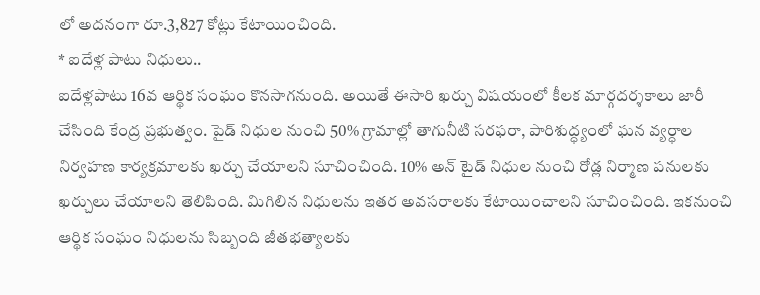లో అదనంగా రూ.3,827 కోట్లు కేటాయించింది.
* ఐదేళ్ల పాటు నిధులు..
ఐదేళ్లపాటు 16వ ఆర్థిక సంఘం కొనసాగనుంది. అయితే ఈసారి ఖర్చు విషయంలో కీలక మార్గదర్శకాలు జారీ చేసింది కేంద్ర ప్రభుత్వం. పైడ్ నిధుల నుంచి 50% గ్రామాల్లో తాగునీటి సరఫరా, పారిశుద్ధ్యంలో ఘన వ్యర్ధాల నిర్వహణ కార్యక్రమాలకు ఖర్చు చేయాలని సూచించింది. 10% అన్ టైడ్ నిధుల నుంచి రోడ్ల నిర్మాణ పనులకు ఖర్చులు చేయాలని తెలిపింది. మిగిలిన నిధులను ఇతర అవసరాలకు కేటాయించాలని సూచించింది. ఇకనుంచి ఆర్థిక సంఘం నిధులను సిబ్బంది జీతభత్యాలకు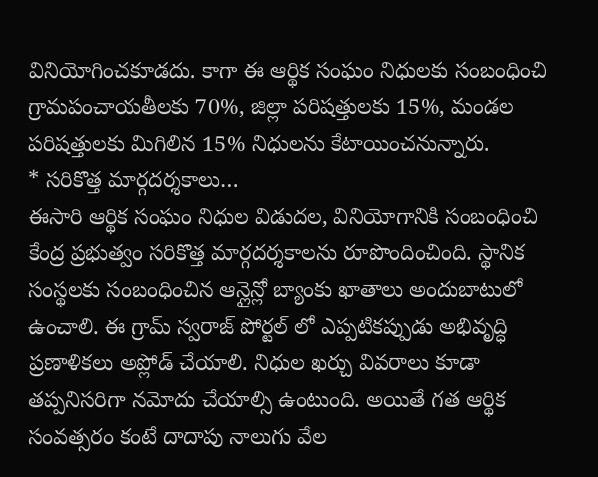వినియోగించకూడదు. కాగా ఈ ఆర్థిక సంఘం నిధులకు సంబంధించి గ్రామపంచాయతీలకు 70%, జిల్లా పరిషత్తులకు 15%, మండల పరిషత్తులకు మిగిలిన 15% నిధులను కేటాయించనున్నారు.
* సరికొత్త మార్గదర్శకాలు…
ఈసారి ఆర్థిక సంఘం నిధుల విడుదల, వినియోగానికి సంబంధించి కేంద్ర ప్రభుత్వం సరికొత్త మార్గదర్శకాలను రూపొందించింది. స్థానిక సంస్థలకు సంబంధించిన ఆన్లైన్లో బ్యాంకు ఖాతాలు అందుబాటులో ఉంచాలి. ఈ గ్రామ్ స్వరాజ్ పోర్టల్ లో ఎప్పటికప్పుడు అభివృద్ధి ప్రణాళికలు అప్లోడ్ చేయాలి. నిధుల ఖర్చు వివరాలు కూడా తప్పనిసరిగా నమోదు చేయాల్సి ఉంటుంది. అయితే గత ఆర్థిక సంవత్సరం కంటే దాదాపు నాలుగు వేల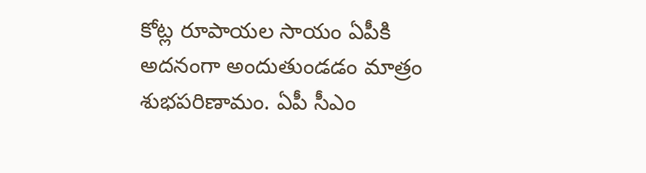కోట్ల రూపాయల సాయం ఏపీకి అదనంగా అందుతుండడం మాత్రం శుభపరిణామం. ఏపీ సీఎం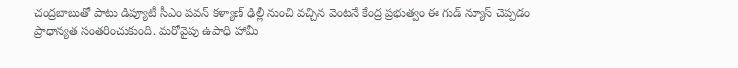చంద్రబాబుతో పాటు డిప్యూటీ సీఎం పవన్ కళ్యాణ్ ఢిల్లీ నుంచి వచ్చిన వెంటనే కేంద్ర ప్రభుత్వం ఈ గుడ్ న్యూస్ చెప్పడం ప్రాధాన్యత సంతరించుకుంది. మరోవైపు ఉపాధి హామీ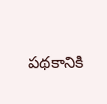పథకానికి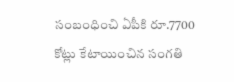సంబంధించి ఏపీకి రూ.7700 కోట్లు కేటాయించిన సంగతి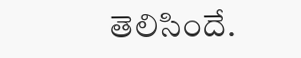తెలిసిందే.